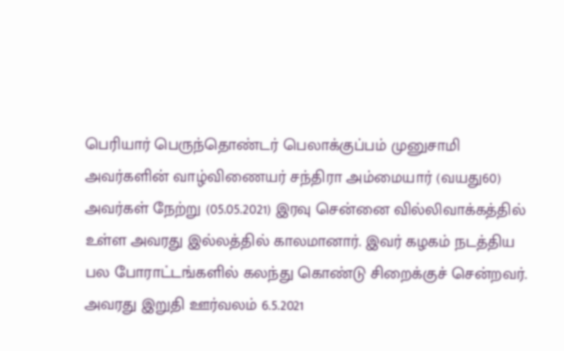பெரியார் பெருந்தொண்டர் பெலாக்குப்பம் முனுசாமி அவர்களின் வாழ்விணையர் சந்திரா அம்மையார் (வயது60) அவர்கள் நேற்று (05.05.2021) இரவு சென்னை வில்லிவாக்கத்தில் உள்ள அவரது இல்லத்தில் காலமானார். இவர் கழகம் நடத்திய பல போராட்டங்களில் கலந்து கொண்டு சிறைக்குச் சென்றவர்.
அவரது இறுதி ஊர்வலம் 6.5.2021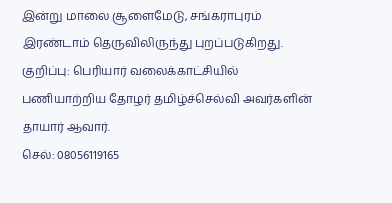இன்று மாலை சூளைமேடு, சங்கராபுரம் இரண்டாம் தெருவிலிருந்து புறப்படுகிறது.
குறிப்பு: பெரியார் வலைக்காட்சியில் பணியாற்றிய தோழர் தமிழ்ச்செல்வி அவர்களின் தாயார் ஆவார்.
செல்: 08056119165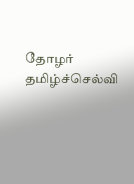தோழர் தமிழ்ச்செல்வி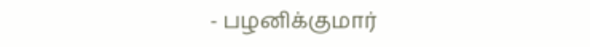- பழனிக்குமார்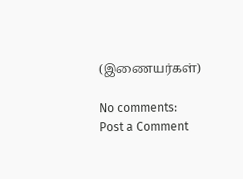(இணையர்கள்)

No comments:
Post a Comment